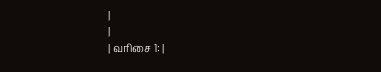|
|
| வரிசை 1: |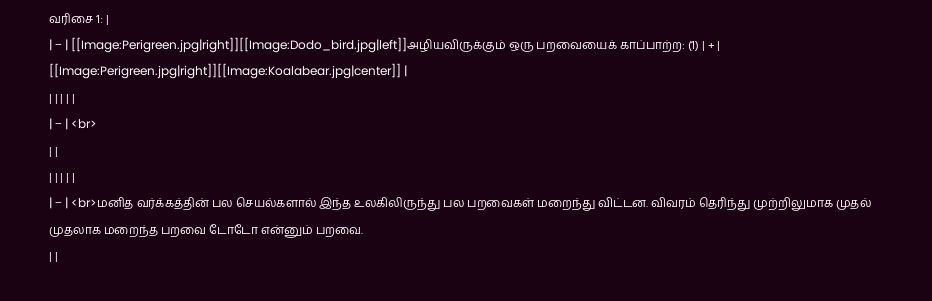வரிசை 1: |
| − | [[Image:Perigreen.jpg|right]][[Image:Dodo_bird.jpg|left]]அழியவிருக்கும் ஒரு பறவையைக் காப்பாற்ற: (1) | + | [[Image:Perigreen.jpg|right]][[Image:Koalabear.jpg|center]] |
| | | | |
| − | <br>
| |
| | | | |
| − | <br>மனித வர்க்கத்தின் பல செயல்களால் இந்த உலகிலிருந்து பல பறவைகள் மறைந்து விட்டன. விவரம் தெரிந்து முற்றிலுமாக முதல் முதலாக மறைந்த பறவை டோடோ என்னும் பறவை.
| |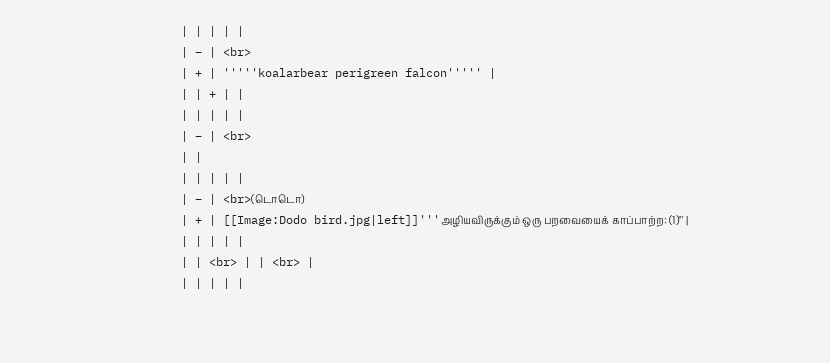| | | | |
| − | <br>
| + | '''''koalarbear perigreen falcon''''' |
| | + | |
| | | | |
| − | <br>
| |
| | | | |
| − | <br>(டொடொ)
| + | [[Image:Dodo bird.jpg|left]]'''அழியவிருக்கும் ஒரு பறவையைக் காப்பாற்ற: (1)''' |
| | | | |
| | <br> | | <br> |
| | | | |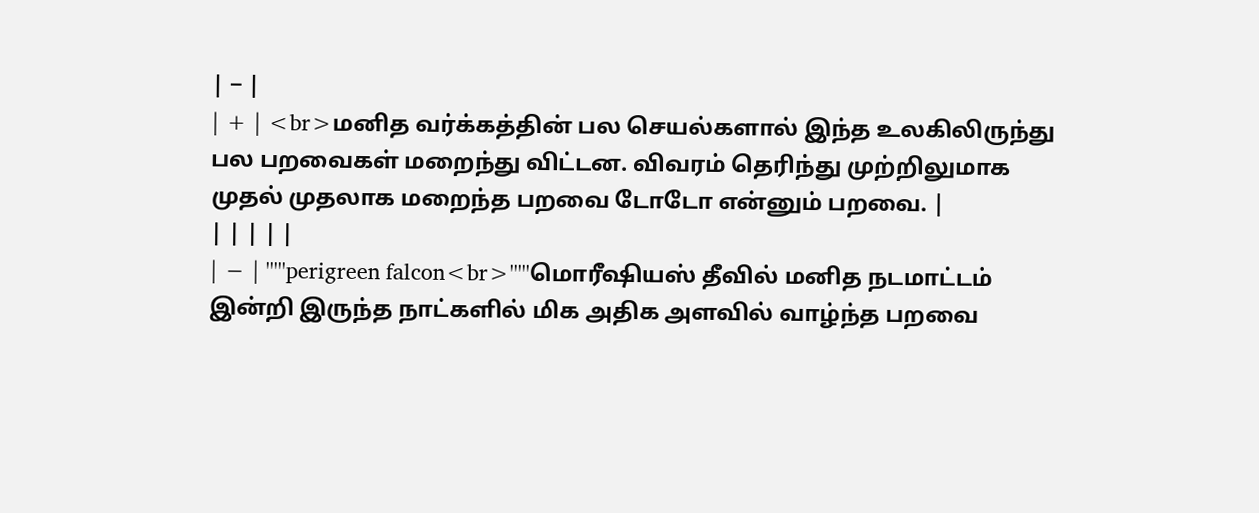| − |
| + | <br>மனித வர்க்கத்தின் பல செயல்களால் இந்த உலகிலிருந்து பல பறவைகள் மறைந்து விட்டன. விவரம் தெரிந்து முற்றிலுமாக முதல் முதலாக மறைந்த பறவை டோடோ என்னும் பறவை. |
| | | | |
| − | '''''perigreen falcon<br>'''''மொரீஷியஸ் தீவில் மனித நடமாட்டம் இன்றி இருந்த நாட்களில் மிக அதிக அளவில் வாழ்ந்த பறவை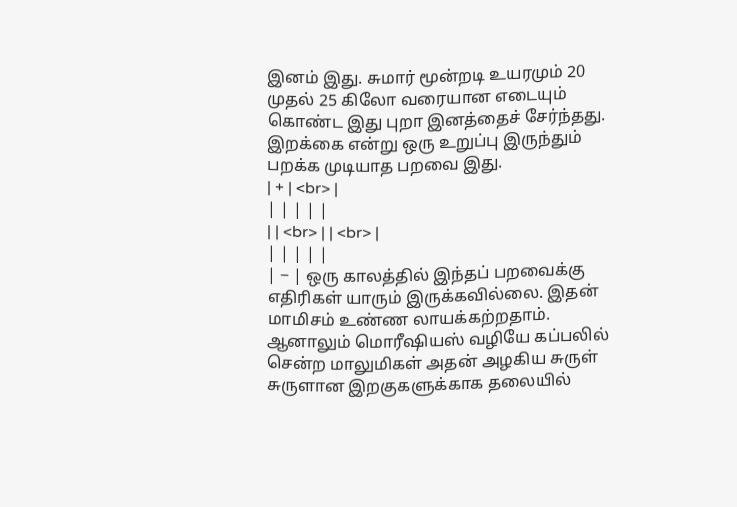இனம் இது. சுமார் மூன்றடி உயரமும் 20 முதல் 25 கிலோ வரையான எடையும் கொண்ட இது புறா இனத்தைச் சேர்ந்தது. இறக்கை என்று ஒரு உறுப்பு இருந்தும் பறக்க முடியாத பறவை இது.
| + | <br> |
| | | | |
| | <br> | | <br> |
| | | | |
| − | ஒரு காலத்தில் இந்தப் பறவைக்கு எதிரிகள் யாரும் இருக்கவில்லை. இதன் மாமிசம் உண்ண லாயக்கற்றதாம். ஆனாலும் மொரீஷியஸ் வழியே கப்பலில் சென்ற மாலுமிகள் அதன் அழகிய சுருள் சுருளான இறகுகளுக்காக தலையில்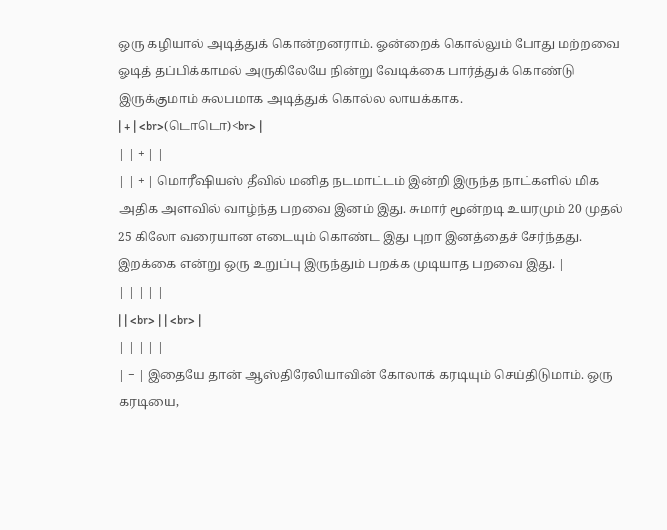ஒரு கழியால் அடித்துக் கொன்றனராம். ஓன்றைக் கொல்லும் போது மற்றவை ஓடித் தப்பிக்காமல் அருகிலேயே நின்று வேடிக்கை பார்த்துக் கொண்டு இருக்குமாம் சுலபமாக அடித்துக் கொல்ல லாயக்காக.
| + | <br>(டொடொ)<br> |
| | + | |
| | + | மொரீஷியஸ் தீவில் மனித நடமாட்டம் இன்றி இருந்த நாட்களில் மிக அதிக அளவில் வாழ்ந்த பறவை இனம் இது. சுமார் மூன்றடி உயரமும் 20 முதல் 25 கிலோ வரையான எடையும் கொண்ட இது புறா இனத்தைச் சேர்ந்தது. இறக்கை என்று ஒரு உறுப்பு இருந்தும் பறக்க முடியாத பறவை இது. |
| | | | |
| | <br> | | <br> |
| | | | |
| − | இதையே தான் ஆஸ்திரேலியாவின் கோலாக் கரடியும் செய்திடுமாம். ஒரு கரடியை,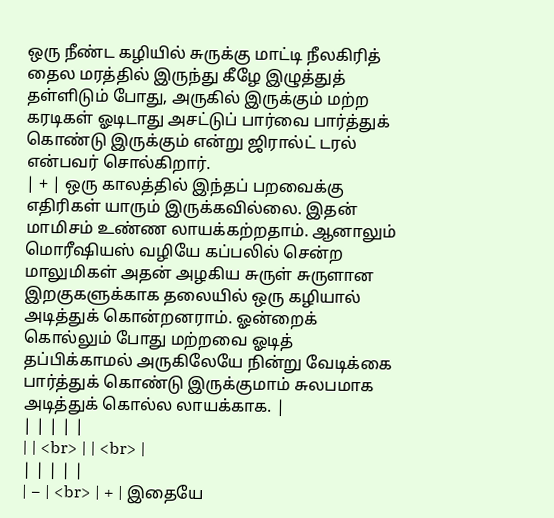ஒரு நீண்ட கழியில் சுருக்கு மாட்டி நீலகிரித் தைல மரத்தில் இருந்து கீழே இழுத்துத் தள்ளிடும் போது, அருகில் இருக்கும் மற்ற கரடிகள் ஓடிடாது அசட்டுப் பார்வை பார்த்துக் கொண்டு இருக்கும் என்று ஜிரால்ட் டரல் என்பவர் சொல்கிறார்.
| + | ஒரு காலத்தில் இந்தப் பறவைக்கு எதிரிகள் யாரும் இருக்கவில்லை. இதன் மாமிசம் உண்ண லாயக்கற்றதாம். ஆனாலும் மொரீஷியஸ் வழியே கப்பலில் சென்ற மாலுமிகள் அதன் அழகிய சுருள் சுருளான இறகுகளுக்காக தலையில் ஒரு கழியால் அடித்துக் கொன்றனராம். ஓன்றைக் கொல்லும் போது மற்றவை ஓடித் தப்பிக்காமல் அருகிலேயே நின்று வேடிக்கை பார்த்துக் கொண்டு இருக்குமாம் சுலபமாக அடித்துக் கொல்ல லாயக்காக. |
| | | | |
| | <br> | | <br> |
| | | | |
| − | <br> | + | இதையே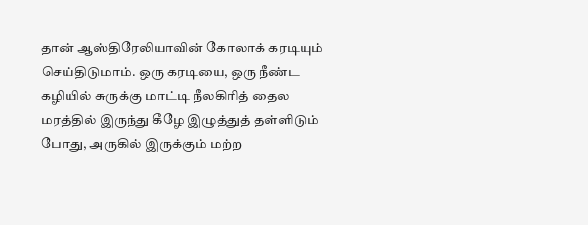தான் ஆஸ்திரேலியாவின் கோலாக் கரடியும் செய்திடுமாம். ஒரு கரடியை, ஒரு நீண்ட கழியில் சுருக்கு மாட்டி நீலகிரித் தைல மரத்தில் இருந்து கீழே இழுத்துத் தள்ளிடும் போது, அருகில் இருக்கும் மற்ற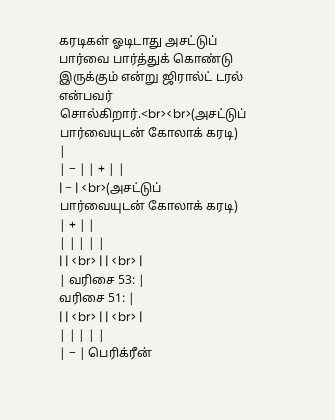கரடிகள் ஓடிடாது அசட்டுப் பார்வை பார்த்துக் கொண்டு இருக்கும் என்று ஜிரால்ட் டரல் என்பவர் சொல்கிறார்.<br><br>(அசட்டுப் பார்வையுடன் கோலாக் கரடி) |
| − | | + | |
| − | <br>(அசட்டுப் பார்வையுடன் கோலாக் கரடி) | + | |
| | | | |
| | <br> | | <br> |
| வரிசை 53: |
வரிசை 51: |
| | <br> | | <br> |
| | | | |
| − | பெரிக்ரீன்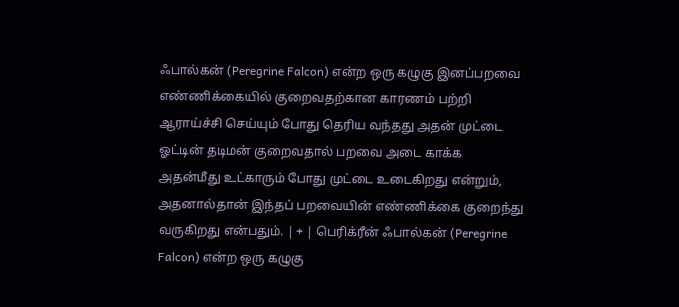ஃபால்கன் (Peregrine Falcon) என்ற ஒரு கழுகு இனப்பறவை எண்ணிக்கையில் குறைவதற்கான காரணம் பற்றி ஆராய்ச்சி செய்யும் போது தெரிய வந்தது அதன் முட்டை ஓட்டின் தடிமன் குறைவதால் பறவை அடை காக்க அதன்மீது உட்காரும் போது முட்டை உடைகிறது என்றும், அதனால்தான் இந்தப் பறவையின் எண்ணிக்கை குறைந்து வருகிறது என்பதும். | + | பெரிக்ரீன் ஃபால்கன் (Peregrine Falcon) என்ற ஒரு கழுகு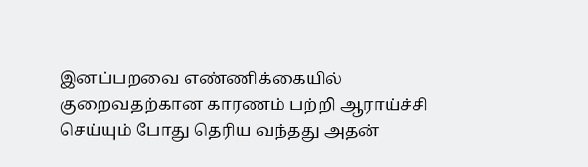இனப்பறவை எண்ணிக்கையில் குறைவதற்கான காரணம் பற்றி ஆராய்ச்சி செய்யும் போது தெரிய வந்தது அதன்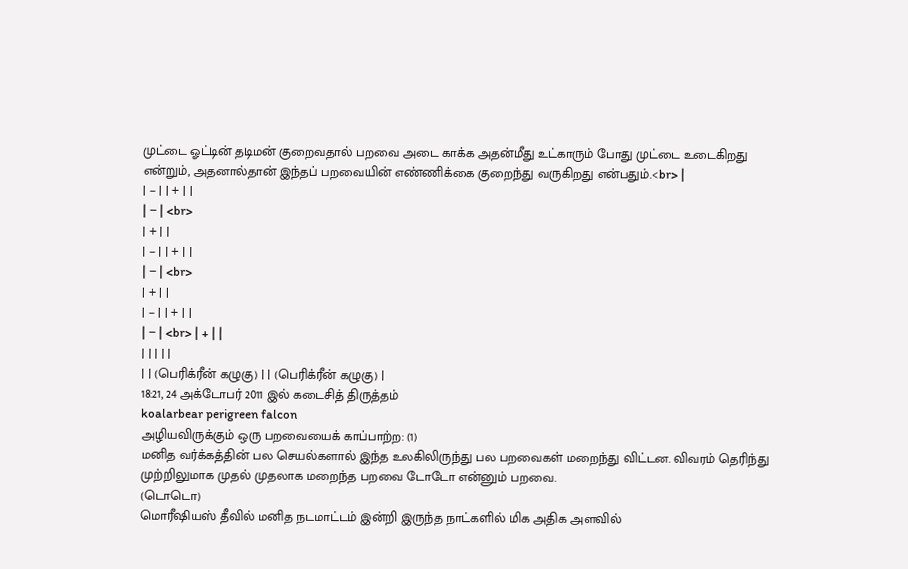முட்டை ஓட்டின் தடிமன் குறைவதால் பறவை அடை காக்க அதன்மீது உட்காரும் போது முட்டை உடைகிறது என்றும், அதனால்தான் இந்தப் பறவையின் எண்ணிக்கை குறைந்து வருகிறது என்பதும்.<br> |
| − | | + | |
| − | <br>
| + | |
| − | | + | |
| − | <br>
| + | |
| − | | + | |
| − | <br> | + | |
| | | | |
| | (பெரிக்ரீன் கழுகு) | | (பெரிக்ரீன் கழுகு) |
18:21, 24 அக்டோபர் 2011 இல் கடைசித் திருத்தம்
koalarbear perigreen falcon
அழியவிருக்கும் ஒரு பறவையைக் காப்பாற்ற: (1)
மனித வர்க்கத்தின் பல செயல்களால் இந்த உலகிலிருந்து பல பறவைகள் மறைந்து விட்டன. விவரம் தெரிந்து முற்றிலுமாக முதல் முதலாக மறைந்த பறவை டோடோ என்னும் பறவை.
(டொடொ)
மொரீஷியஸ் தீவில் மனித நடமாட்டம் இன்றி இருந்த நாட்களில் மிக அதிக அளவில்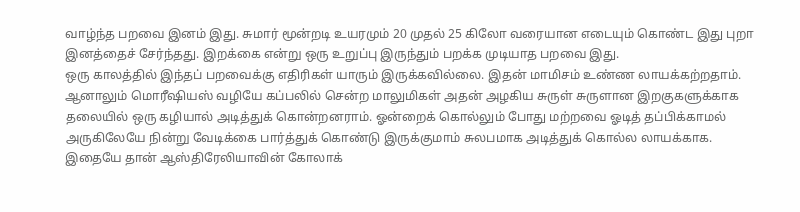வாழ்ந்த பறவை இனம் இது. சுமார் மூன்றடி உயரமும் 20 முதல் 25 கிலோ வரையான எடையும் கொண்ட இது புறா இனத்தைச் சேர்ந்தது. இறக்கை என்று ஒரு உறுப்பு இருந்தும் பறக்க முடியாத பறவை இது.
ஒரு காலத்தில் இந்தப் பறவைக்கு எதிரிகள் யாரும் இருக்கவில்லை. இதன் மாமிசம் உண்ண லாயக்கற்றதாம். ஆனாலும் மொரீஷியஸ் வழியே கப்பலில் சென்ற மாலுமிகள் அதன் அழகிய சுருள் சுருளான இறகுகளுக்காக தலையில் ஒரு கழியால் அடித்துக் கொன்றனராம். ஓன்றைக் கொல்லும் போது மற்றவை ஓடித் தப்பிக்காமல் அருகிலேயே நின்று வேடிக்கை பார்த்துக் கொண்டு இருக்குமாம் சுலபமாக அடித்துக் கொல்ல லாயக்காக.
இதையே தான் ஆஸ்திரேலியாவின் கோலாக்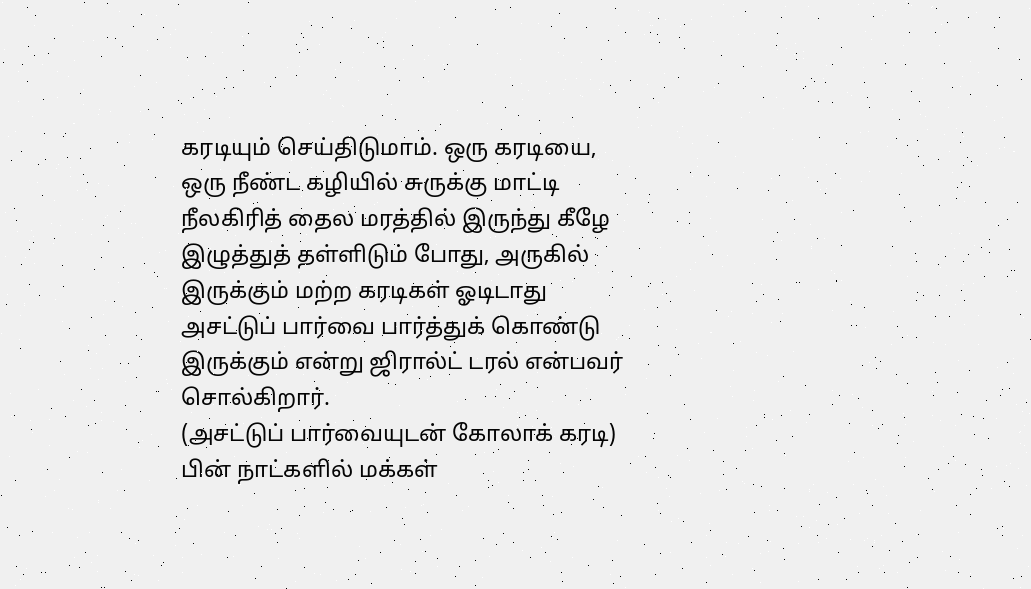கரடியும் செய்திடுமாம். ஒரு கரடியை, ஒரு நீண்ட கழியில் சுருக்கு மாட்டி நீலகிரித் தைல மரத்தில் இருந்து கீழே இழுத்துத் தள்ளிடும் போது, அருகில் இருக்கும் மற்ற கரடிகள் ஓடிடாது அசட்டுப் பார்வை பார்த்துக் கொண்டு இருக்கும் என்று ஜிரால்ட் டரல் என்பவர் சொல்கிறார்.
(அசட்டுப் பார்வையுடன் கோலாக் கரடி)
பின் நாட்களில் மக்கள்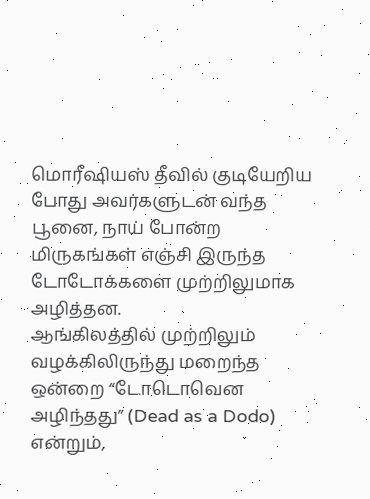மொரீஷியஸ் தீவில் குடியேறிய போது அவர்களுடன் வந்த பூனை, நாய் போன்ற மிருகங்கள் எஞ்சி இருந்த டோடோக்களை முற்றிலுமாக அழித்தன.
ஆங்கிலத்தில் முற்றிலும் வழக்கிலிருந்து மறைந்த ஒன்றை “டோடொவென அழிந்தது” (Dead as a Dodo) என்றும்,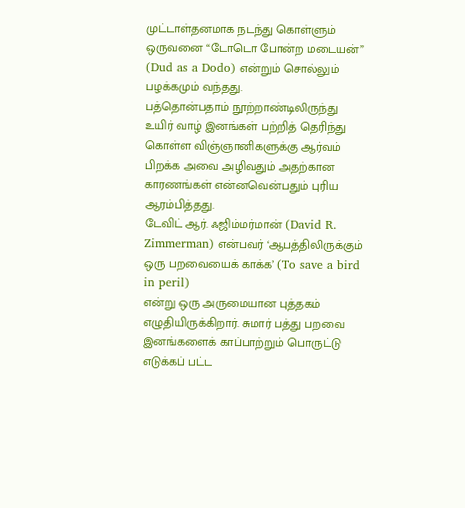முட்டாள்தனமாக நடந்து கொள்ளும் ஒருவனை “டோடொ போன்ற மடையன்” (Dud as a Dodo) என்றும் சொல்லும் பழக்கமும் வந்தது.
பத்தொன்பதாம் நூற்றாண்டிலிருந்து உயிர் வாழ் இனங்கள் பற்றித் தெரிந்து கொள்ள விஞ்ஞானிகளுக்கு ஆர்வம் பிறக்க அவை அழிவதும் அதற்கான காரணங்கள் என்னவென்பதும் புரிய ஆரம்பித்தது.
டேவிட் ஆர். ஃஜிம்மர்மான் (David R. Zimmerman) என்பவர் ‘ஆபத்திலிருக்கும் ஒரு பறவையைக் காக்க’ (To save a bird in peril)
என்று ஒரு அருமையான புத்தகம் எழுதியிருக்கிறார். சுமார் பத்து பறவை இனங்களைக் காப்பாற்றும் பொருட்டு எடுக்கப் பட்ட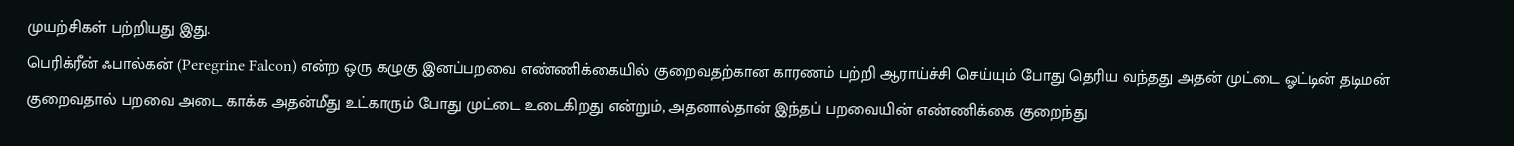முயற்சிகள் பற்றியது இது.
பெரிக்ரீன் ஃபால்கன் (Peregrine Falcon) என்ற ஒரு கழுகு இனப்பறவை எண்ணிக்கையில் குறைவதற்கான காரணம் பற்றி ஆராய்ச்சி செய்யும் போது தெரிய வந்தது அதன் முட்டை ஓட்டின் தடிமன் குறைவதால் பறவை அடை காக்க அதன்மீது உட்காரும் போது முட்டை உடைகிறது என்றும், அதனால்தான் இந்தப் பறவையின் எண்ணிக்கை குறைந்து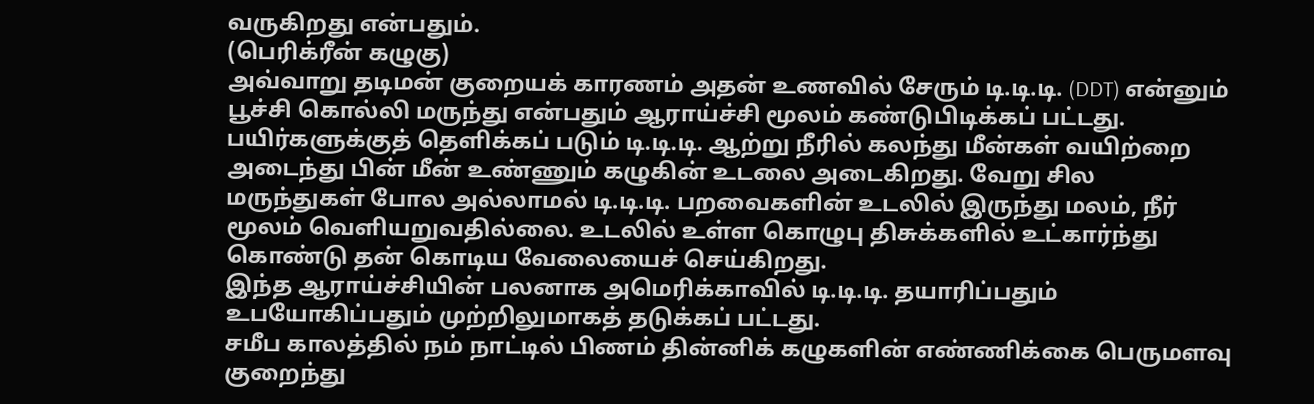வருகிறது என்பதும்.
(பெரிக்ரீன் கழுகு)
அவ்வாறு தடிமன் குறையக் காரணம் அதன் உணவில் சேரும் டி.டி.டி. (DDT) என்னும் பூச்சி கொல்லி மருந்து என்பதும் ஆராய்ச்சி மூலம் கண்டுபிடிக்கப் பட்டது. பயிர்களுக்குத் தெளிக்கப் படும் டி.டி.டி. ஆற்று நீரில் கலந்து மீன்கள் வயிற்றை அடைந்து பின் மீன் உண்ணும் கழுகின் உடலை அடைகிறது. வேறு சில மருந்துகள் போல அல்லாமல் டி.டி.டி. பறவைகளின் உடலில் இருந்து மலம், நீர் மூலம் வெளியறுவதில்லை. உடலில் உள்ள கொழுபு திசுக்களில் உட்கார்ந்து கொண்டு தன் கொடிய வேலையைச் செய்கிறது.
இந்த ஆராய்ச்சியின் பலனாக அமெரிக்காவில் டி.டி.டி. தயாரிப்பதும் உபயோகிப்பதும் முற்றிலுமாகத் தடுக்கப் பட்டது.
சமீப காலத்தில் நம் நாட்டில் பிணம் தின்னிக் கழுகளின் எண்ணிக்கை பெருமளவு குறைந்து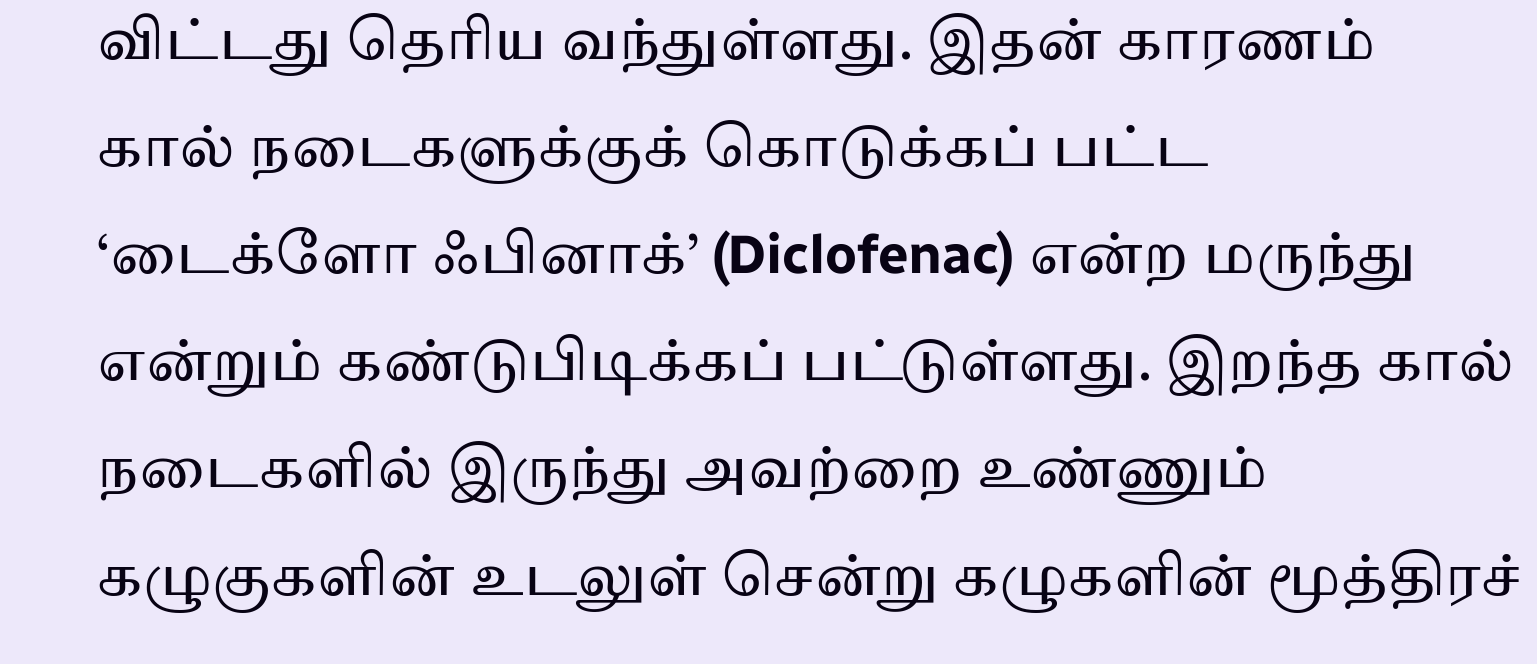விட்டது தெரிய வந்துள்ளது. இதன் காரணம் கால் நடைகளுக்குக் கொடுக்கப் பட்ட ‘டைக்ளோ ஃபினாக்’ (Diclofenac) என்ற மருந்து என்றும் கண்டுபிடிக்கப் பட்டுள்ளது. இறந்த கால் நடைகளில் இருந்து அவற்றை உண்ணும் கழுகுகளின் உடலுள் சென்று கழுகளின் மூத்திரச்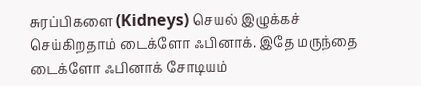சுரப்பிகளை (Kidneys) செயல் இழுக்கச் செய்கிறதாம் டைக்ளோ ஃபினாக். இதே மருந்தை டைக்ளோ ஃபினாக் சோடியம்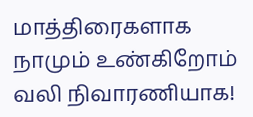மாத்திரைகளாக நாமும் உண்கிறோம் வலி நிவாரணியாக!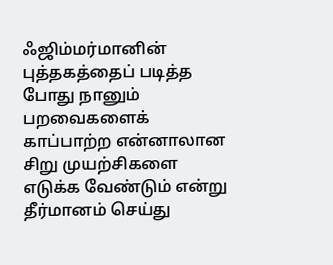ஃஜிம்மர்மானின் புத்தகத்தைப் படித்த போது நானும் பறவைகளைக் காப்பாற்ற என்னாலான சிறு முயற்சிகளை எடுக்க வேண்டும் என்று தீர்மானம் செய்து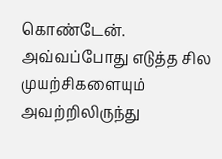கொண்டேன். அவ்வப்போது எடுத்த சில முயற்சிகளையும் அவற்றிலிருந்து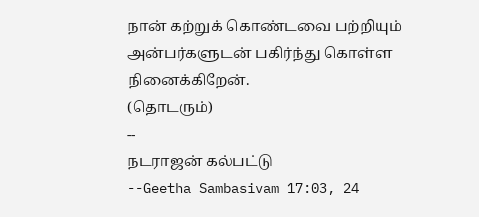நான் கற்றுக் கொண்டவை பற்றியும் அன்பர்களுடன் பகிர்ந்து கொள்ள நினைக்கிறேன்.
(தொடரும்)
--
நடராஜன் கல்பட்டு
--Geetha Sambasivam 17:03, 24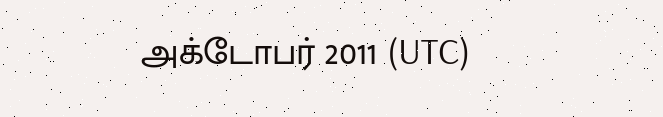அக்டோபர் 2011 (UTC)